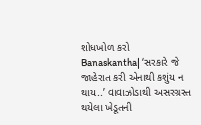શોધખોળ કરો
Banaskantha| ‘સરકારે જે જાહેરાત કરી એનાથી કશુંય ન થાય..’ વાવાઝોડાથી અસરગ્રસ્ત થયેલા ખેડૂતની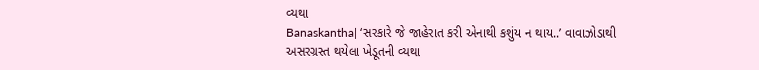વ્યથા
Banaskantha| ‘સરકારે જે જાહેરાત કરી એનાથી કશુંય ન થાય..’ વાવાઝોડાથી અસરગ્રસ્ત થયેલા ખેડૂતની વ્યથા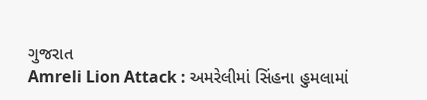ગુજરાત
Amreli Lion Attack : અમરેલીમાં સિંહના હુમલામાં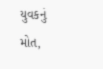યુવકનું મોત,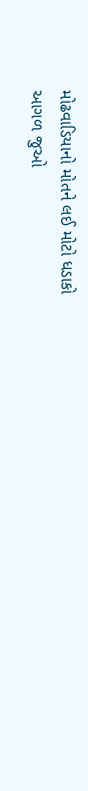મોઢવાડિયાનો મોતને લઈ મોટો ધડાકો
આગળ જુઓ